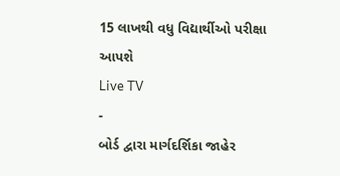15 લાખથી વધુ વિદ્યાર્થીઓ પરીક્ષા આપશે
Live TV
-
બોર્ડ દ્વારા માર્ગદર્શિકા જાહેર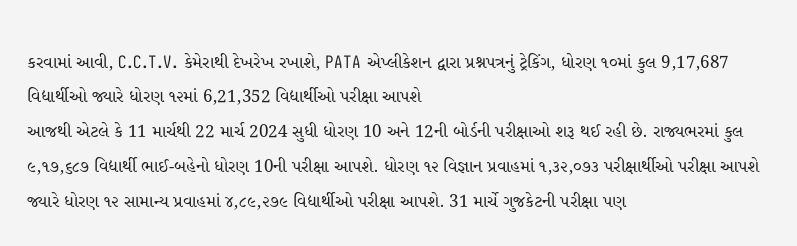કરવામાં આવી, C.C.T.V. કેમેરાથી દેખરેખ રખાશે, PATA એપ્લીકેશન દ્વારા પ્રશ્નપત્રનું ટ્રેકિંગ, ધોરણ ૧૦માં કુલ 9,17,687 વિદ્યાર્થીઓ જ્યારે ધોરણ ૧૨માં 6,21,352 વિદ્યાર્થીઓ પરીક્ષા આપશે
આજથી એટલે કે 11 માર્ચથી 22 માર્ચ 2024 સુધી ધોરણ 10 અને 12ની બોર્ડની પરીક્ષાઓ શરૂ થઈ રહી છે. રાજ્યભરમાં કુલ ૯,૧૭,૬૮૭ વિદ્યાર્થી ભાઈ-બહેનો ધોરણ 10ની પરીક્ષા આપશે. ધોરણ ૧૨ વિજ્ઞાન પ્રવાહમાં ૧,૩૨,૦૭૩ પરીક્ષાર્થીઓ પરીક્ષા આપશે જ્યારે ધોરણ ૧૨ સામાન્ય પ્રવાહમાં ૪,૮૯,૨૭૯ વિદ્યાર્થીઓ પરીક્ષા આપશે. 31 માર્ચે ગુજકેટની પરીક્ષા પણ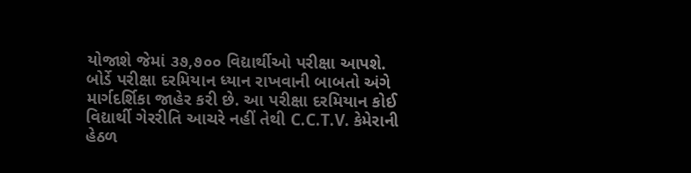યોજાશે જેમાં ૩૭,૭૦૦ વિદ્યાર્થીઓ પરીક્ષા આપશે.
બોર્ડે પરીક્ષા દરમિયાન ધ્યાન રાખવાની બાબતો અંગે માર્ગદર્શિકા જાહેર કરી છે. આ પરીક્ષા દરમિયાન કોઈ વિદ્યાર્થી ગેરરીતિ આચરે નહીં તેથી C.C.T.V. કેમેરાની હેઠળ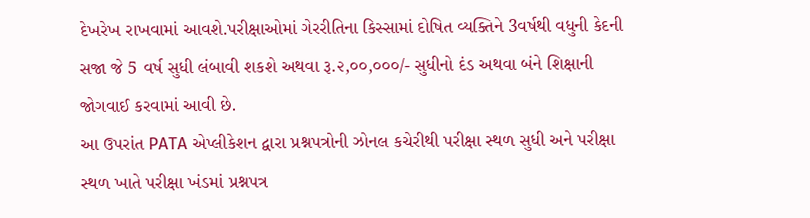દેખરેખ રાખવામાં આવશે.પરીક્ષાઓમાં ગેરરીતિના કિસ્સામાં દોષિત વ્યક્તિને 3વર્ષથી વધુની કેદની સજા જે 5 વર્ષ સુધી લંબાવી શકશે અથવા રૂ.૨,૦૦,૦૦૦/- સુધીનો દંડ અથવા બંને શિક્ષાની જોગવાઈ કરવામાં આવી છે.
આ ઉપરાંત PATA એપ્લીકેશન દ્વારા પ્રશ્નપત્રોની ઝોનલ કચેરીથી પરીક્ષા સ્થળ સુધી અને પરીક્ષા સ્થળ ખાતે પરીક્ષા ખંડમાં પ્રશ્નપત્ર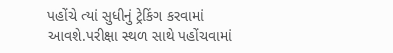પહોંચે ત્યાં સુધીનું ટ્રેકિંગ કરવામાં આવશે.પરીક્ષા સ્થળ સાથે પહોંચવામાં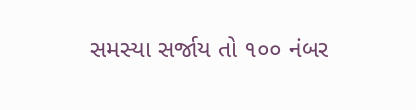સમસ્યા સર્જાય તો ૧૦૦ નંબર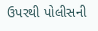ઉપરથી પોલીસની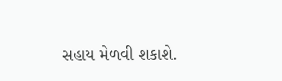સહાય મેળવી શકાશે.